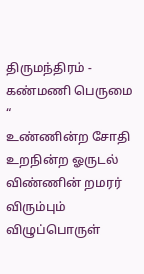திருமந்திரம் - கண்மணி பெருமை “
உண்ணின்ற சோதி உறநின்ற ஓருடல்
விண்ணின் றமரர் விரும்பும் விழுப்பொருள்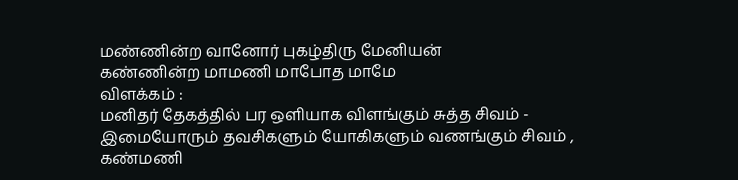மண்ணின்ற வானோர் புகழ்திரு மேனியன்
கண்ணின்ற மாமணி மாபோத மாமே
விளக்கம் :
மனிதர் தேகத்தில் பர ஒளியாக விளங்கும் சுத்த சிவம் - இமையோரும் தவசிகளும் யோகிகளும் வணங்கும் சிவம் , கண்மணி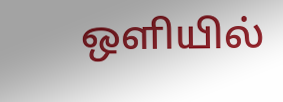ஒளியில்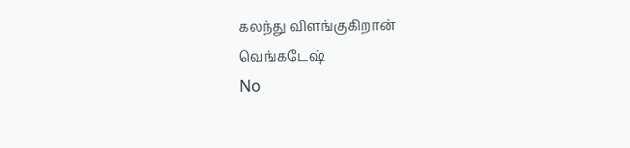கலந்து விளங்குகிறான்
வெங்கடேஷ்
No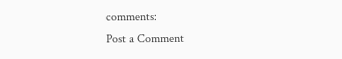comments:
Post a Comment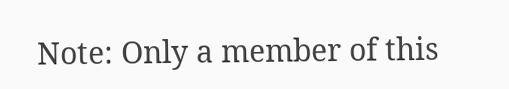Note: Only a member of this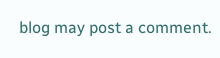blog may post a comment.